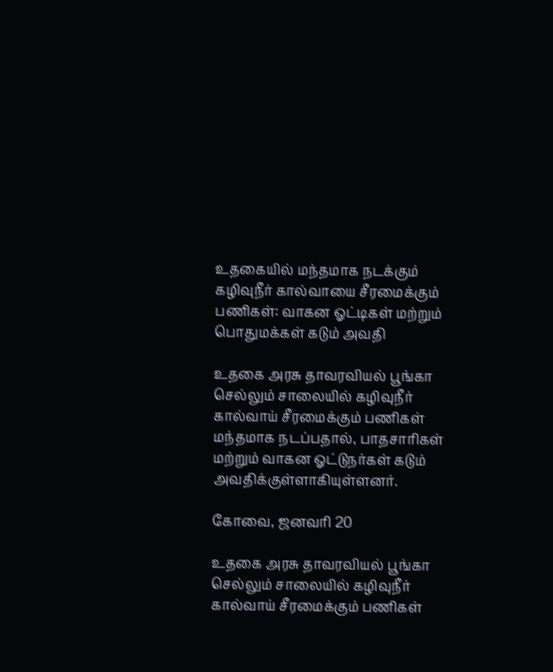உதகையில் மந்தமாக நடக்கும் கழிவுநீர் கால்வாயை சீரமைக்கும் பணிகள்: வாகன ஓட்டிகள் மற்றும் பொதுமக்கள் கடும் அவதி

உதகை அரசு தாவரவியல் பூங்கா செல்லும் சாலையில் கழிவுநீர் கால்வாய் சீரமைக்கும் பணிகள் மந்தமாக நடப்பதால், பாதசாரிகள் மற்றும் வாகன ஓட்டுநர்கள் கடும் அவதிக்குள்ளாகியுள்ளனர்.

கோவை, ஜனவரி 20

உதகை அரசு தாவரவியல் பூங்கா செல்லும் சாலையில் கழிவுநீர் கால்வாய் சீரமைக்கும் பணிகள்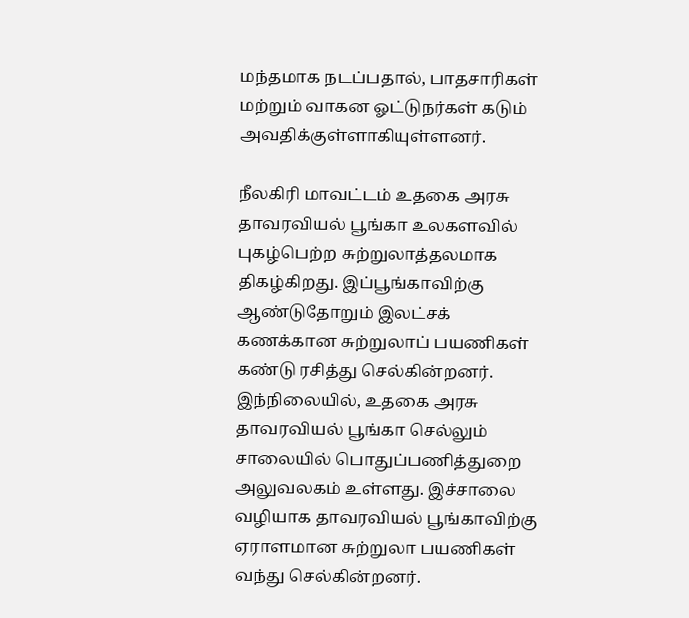மந்தமாக நடப்பதால், பாதசாரிகள் மற்றும் வாகன ஓட்டுநர்கள் கடும் அவதிக்குள்ளாகியுள்ளனர்.

நீலகிரி மாவட்டம் உதகை அரசு தாவரவியல் பூங்கா உலகளவில் புகழ்பெற்ற சுற்றுலாத்தலமாக திகழ்கிறது. இப்பூங்காவிற்கு ஆண்டுதோறும் இலட்சக் கணக்கான சுற்றுலாப் பயணிகள் கண்டு ரசித்து செல்கின்றனர். இந்நிலையில், உதகை அரசு தாவரவியல் பூங்கா செல்லும் சாலையில் பொதுப்பணித்துறை அலுவலகம் உள்ளது. இச்சாலை வழியாக தாவரவியல் பூங்காவிற்கு ஏராளமான சுற்றுலா பயணிகள் வந்து செல்கின்றனர்.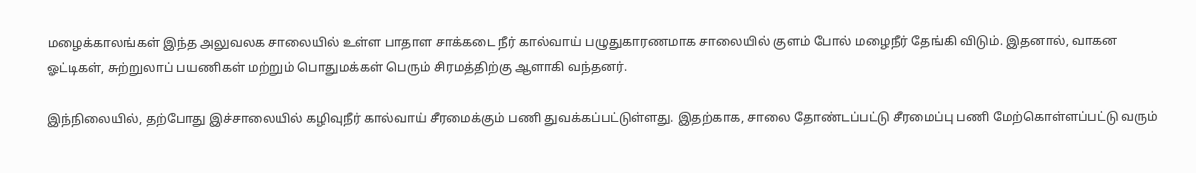மழைக்காலங்கள் இந்த அலுவலக சாலையில் உள்ள பாதாள சாக்கடை நீர் கால்வாய் பழுதுகாரணமாக சாலையில் குளம் போல் மழைநீர் தேங்கி விடும். இதனால், வாகன ஓட்டிகள், சுற்றுலாப் பயணிகள் மற்றும் பொதுமக்கள் பெரும் சிரமத்திற்கு ஆளாகி வந்தனர்.

இந்நிலையில், தற்போது இச்சாலையில் கழிவுநீர் கால்வாய் சீரமைக்கும் பணி துவக்கப்பட்டுள்ளது. இதற்காக, சாலை தோண்டப்பட்டு சீரமைப்பு பணி மேற்கொள்ளப்பட்டு வரும்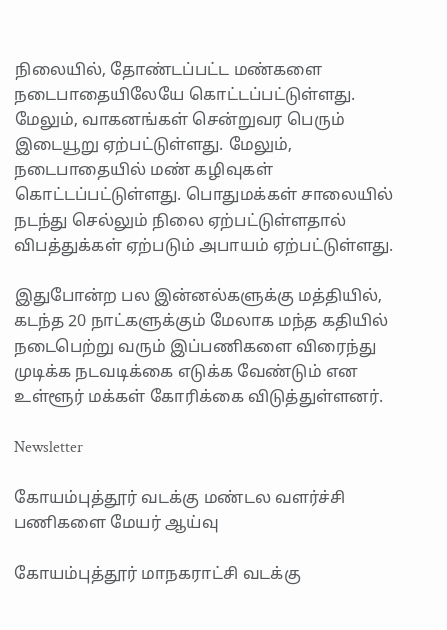நிலையில், தோண்டப்பட்ட மண்களை நடைபாதையிலேயே கொட்டப்பட்டுள்ளது. மேலும், வாகனங்கள் சென்றுவர பெரும் இடையூறு ஏற்பட்டுள்ளது. மேலும், நடைபாதையில் மண் கழிவுகள் கொட்டப்பட்டுள்ளது. பொதுமக்கள் சாலையில் நடந்து செல்லும் நிலை ஏற்பட்டுள்ளதால் விபத்துக்கள் ஏற்படும் அபாயம் ஏற்பட்டுள்ளது.

இதுபோன்ற பல இன்னல்களுக்கு மத்தியில், கடந்த 20 நாட்களுக்கும் மேலாக மந்த கதியில் நடைபெற்று வரும் இப்பணிகளை விரைந்து முடிக்க நடவடிக்கை எடுக்க வேண்டும் என உள்ளூர் மக்கள் கோரிக்கை விடுத்துள்ளனர்.

Newsletter

கோயம்புத்தூர் வடக்கு மண்டல வளர்ச்சி பணிகளை மேயர் ஆய்வு

கோயம்புத்தூர் மாநகராட்சி வடக்கு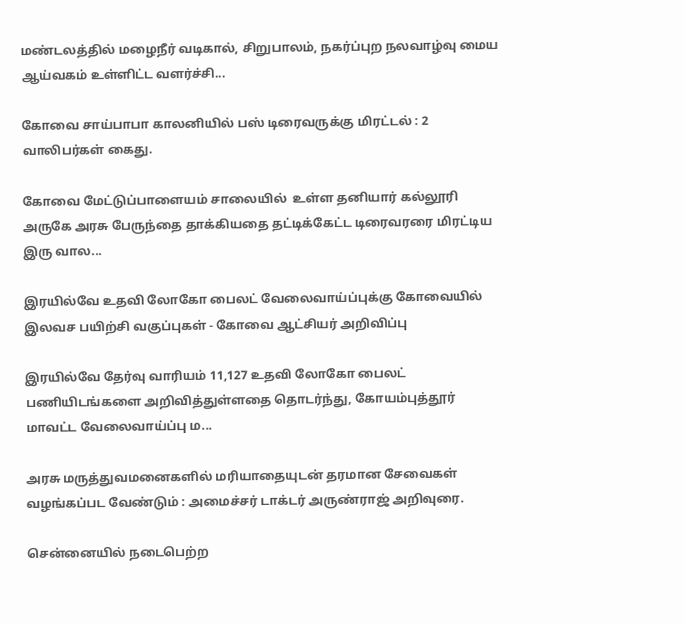மண்டலத்தில் மழைநீர் வடிகால், சிறுபாலம், நகர்ப்புற நலவாழ்வு மைய ஆய்வகம் உள்ளிட்ட வளர்ச்சி...

கோவை சாய்பாபா காலனியில் பஸ் டிரைவருக்கு மிரட்டல் : 2 வாலிபர்கள் கைது.

கோவை மேட்டுப்பாளையம் சாலையில்  உள்ள தனியார் கல்லூரி அருகே அரசு பேருந்தை தாக்கியதை தட்டிக்கேட்ட டிரைவரரை மிரட்டிய இரு வால...

இரயில்வே உதவி லோகோ பைலட் வேலைவாய்ப்புக்கு கோவையில் இலவச பயிற்சி வகுப்புகள் - கோவை ஆட்சியர் அறிவிப்பு

இரயில்வே தேர்வு வாரியம் 11,127 உதவி லோகோ பைலட் பணியிடங்களை அறிவித்துள்ளதை தொடர்ந்து, கோயம்புத்தூர் மாவட்ட வேலைவாய்ப்பு ம...

அரசு மருத்துவமனைகளில் மரியாதையுடன் தரமான சேவைகள் வழங்கப்பட வேண்டும் : அமைச்சர் டாக்டர் அருண்ராஜ் அறிவுரை.

சென்னையில் நடைபெற்ற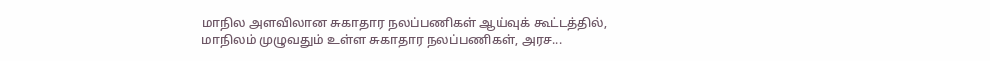மாநில அளவிலான சுகாதார நலப்பணிகள் ஆய்வுக் கூட்டத்தில், மாநிலம் முழுவதும் உள்ள சுகாதார நலப்பணிகள், அரச...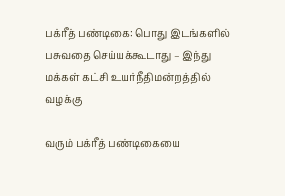பக்ரீத் பண்டிகை: பொது இடங்களில் பசுவதை செய்யக்கூடாது – இந்து மக்கள் கட்சி உயர்நீதிமன்றத்தில் வழக்கு

வரும் பக்ரீத் பண்டிகையை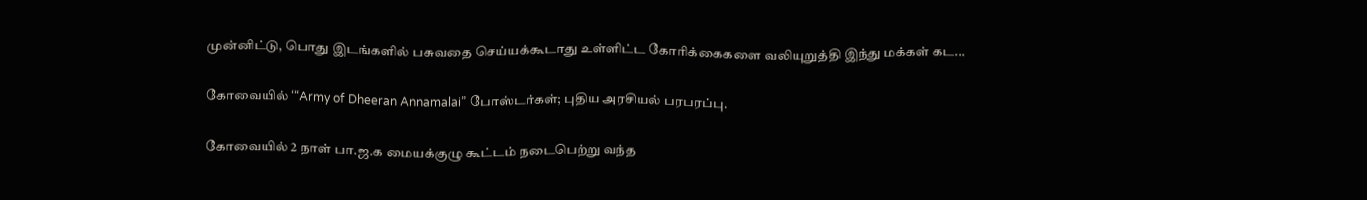முன்னிட்டு, பொது இடங்களில் பசுவதை செய்யக்கூடாது உள்ளிட்ட கோரிக்கைகளை வலியுறுத்தி இந்து மக்கள் கட...

கோவையில் ‘“Army of Dheeran Annamalai” போஸ்டர்கள்; புதிய அரசியல் பரபரப்பு.

கோவையில் 2 நாள் பா.ஜ.க மையக்குழு கூட்டம் நடைபெற்று வந்த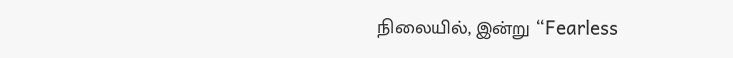நிலையில், இன்று “Fearless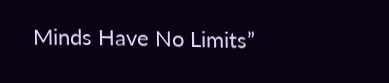Minds Have No Limits”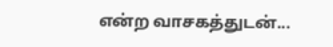என்ற வாசகத்துடன்...